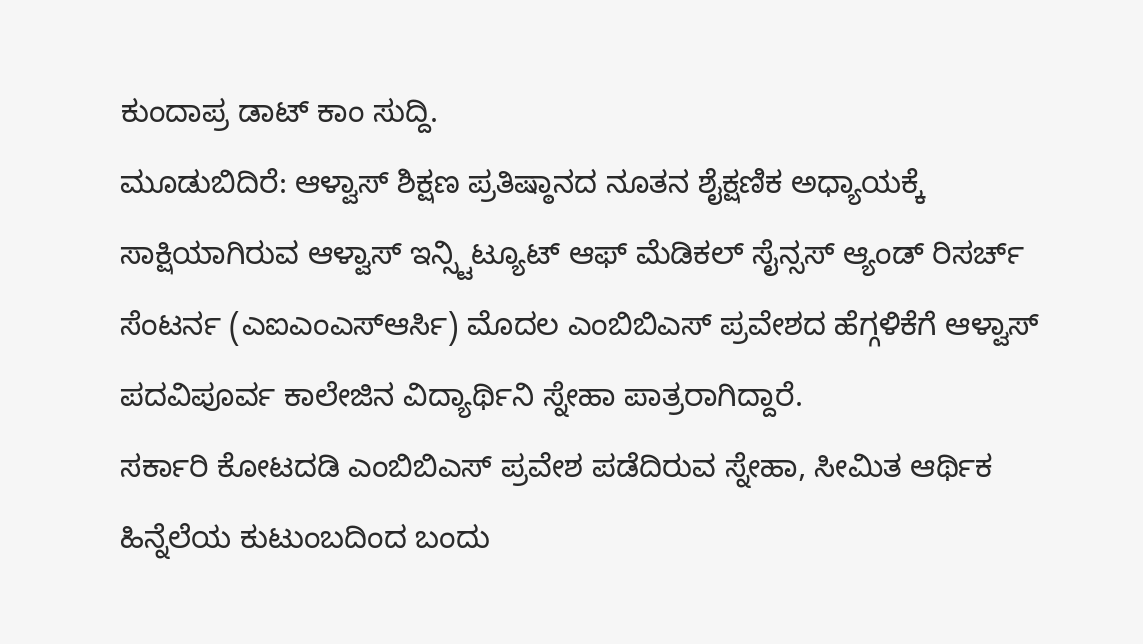ಕುಂದಾಪ್ರ ಡಾಟ್ ಕಾಂ ಸುದ್ದಿ.
ಮೂಡುಬಿದಿರೆ: ಆಳ್ವಾಸ್ ಶಿಕ್ಷಣ ಪ್ರತಿಷ್ಠಾನದ ನೂತನ ಶೈಕ್ಷಣಿಕ ಅಧ್ಯಾಯಕ್ಕೆ ಸಾಕ್ಷಿಯಾಗಿರುವ ಆಳ್ವಾಸ್ ಇನ್ಸ್ಟಿಟ್ಯೂಟ್ ಆಫ್ ಮೆಡಿಕಲ್ ಸೈನ್ಸಸ್ ಆ್ಯಂಡ್ ರಿಸರ್ಚ್ ಸೆಂಟರ್ನ (ಎಐಎಂಎಸ್ಆರ್ಸಿ) ಮೊದಲ ಎಂಬಿಬಿಎಸ್ ಪ್ರವೇಶದ ಹೆಗ್ಗಳಿಕೆಗೆ ಆಳ್ವಾಸ್ ಪದವಿಪೂರ್ವ ಕಾಲೇಜಿನ ವಿದ್ಯಾರ್ಥಿನಿ ಸ್ನೇಹಾ ಪಾತ್ರರಾಗಿದ್ದಾರೆ.
ಸರ್ಕಾರಿ ಕೋಟದಡಿ ಎಂಬಿಬಿಎಸ್ ಪ್ರವೇಶ ಪಡೆದಿರುವ ಸ್ನೇಹಾ, ಸೀಮಿತ ಆರ್ಥಿಕ ಹಿನ್ನೆಲೆಯ ಕುಟುಂಬದಿಂದ ಬಂದು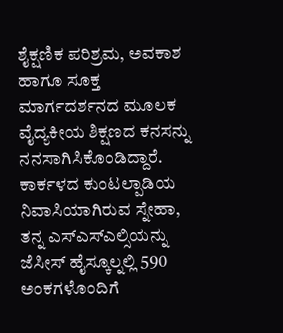ಶೈಕ್ಷಣಿಕ ಪರಿಶ್ರಮ, ಅವಕಾಶ ಹಾಗೂ ಸೂಕ್ತ ಮಾರ್ಗದರ್ಶನದ ಮೂಲಕ ವೈದ್ಯಕೀಯ ಶಿಕ್ಷಣದ ಕನಸನ್ನು ನನಸಾಗಿಸಿಕೊಂಡಿದ್ದಾರೆ.
ಕಾರ್ಕಳದ ಕುಂಟಲ್ಪಾಡಿಯ ನಿವಾಸಿಯಾಗಿರುವ ಸ್ನೇಹಾ, ತನ್ನ ಎಸ್ಎಸ್ಎಲ್ಸಿಯನ್ನು ಜೆಸೀಸ್ ಹೈಸ್ಕೂಲ್ನಲ್ಲಿ 590 ಅಂಕಗಳೊಂದಿಗೆ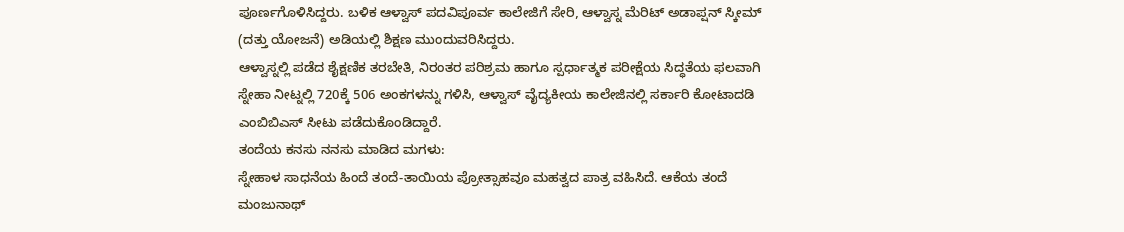ಪೂರ್ಣಗೊಳಿಸಿದ್ದರು. ಬಳಿಕ ಆಳ್ವಾಸ್ ಪದವಿಪೂರ್ವ ಕಾಲೇಜಿಗೆ ಸೇರಿ, ಆಳ್ವಾಸ್ನ ಮೆರಿಟ್ ಅಡಾಪ್ಷನ್ ಸ್ಕೀಮ್ (ದತ್ತು ಯೋಜನೆ) ಅಡಿಯಲ್ಲಿ ಶಿಕ್ಷಣ ಮುಂದುವರಿಸಿದ್ದರು.
ಆಳ್ವಾಸ್ನಲ್ಲಿ ಪಡೆದ ಶೈಕ್ಷಣಿಕ ತರಬೇತಿ, ನಿರಂತರ ಪರಿಶ್ರಮ ಹಾಗೂ ಸ್ಪರ್ಧಾತ್ಮಕ ಪರೀಕ್ಷೆಯ ಸಿದ್ಧತೆಯ ಫಲವಾಗಿ ಸ್ನೇಹಾ ನೀಟ್ನಲ್ಲಿ 720ಕ್ಕೆ 506 ಅಂಕಗಳನ್ನು ಗಳಿಸಿ, ಆಳ್ವಾಸ್ ವೈದ್ಯಕೀಯ ಕಾಲೇಜಿನಲ್ಲಿ ಸರ್ಕಾರಿ ಕೋಟಾದಡಿ ಎಂಬಿಬಿಎಸ್ ಸೀಟು ಪಡೆದುಕೊಂಡಿದ್ದಾರೆ.
ತಂದೆಯ ಕನಸು ನನಸು ಮಾಡಿದ ಮಗಳು:
ಸ್ನೇಹಾಳ ಸಾಧನೆಯ ಹಿಂದೆ ತಂದೆ-ತಾಯಿಯ ಪ್ರೋತ್ಸಾಹವೂ ಮಹತ್ವದ ಪಾತ್ರ ವಹಿಸಿದೆ. ಆಕೆಯ ತಂದೆ ಮಂಜುನಾಥ್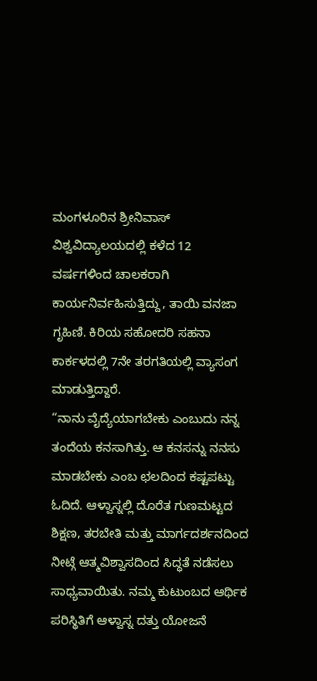ಮಂಗಳೂರಿನ ಶ್ರೀನಿವಾಸ್ ವಿಶ್ವವಿದ್ಯಾಲಯದಲ್ಲಿ ಕಳೆದ 12 ವರ್ಷಗಳಿಂದ ಚಾಲಕರಾಗಿ ಕಾರ್ಯನಿರ್ವಹಿಸುತ್ತಿದ್ದು, ತಾಯಿ ವನಜಾ ಗೃಹಿಣಿ. ಕಿರಿಯ ಸಹೋದರಿ ಸಹನಾ ಕಾರ್ಕಳದಲ್ಲಿ 7ನೇ ತರಗತಿಯಲ್ಲಿ ವ್ಯಾಸಂಗ ಮಾಡುತ್ತಿದ್ದಾರೆ.
“ನಾನು ವೈದ್ಯೆಯಾಗಬೇಕು ಎಂಬುದು ನನ್ನ ತಂದೆಯ ಕನಸಾಗಿತ್ತು. ಆ ಕನಸನ್ನು ನನಸು ಮಾಡಬೇಕು ಎಂಬ ಛಲದಿಂದ ಕಷ್ಟಪಟ್ಟು ಓದಿದೆ. ಆಳ್ವಾಸ್ನಲ್ಲಿ ದೊರೆತ ಗುಣಮಟ್ಟದ ಶಿಕ್ಷಣ, ತರಬೇತಿ ಮತ್ತು ಮಾರ್ಗದರ್ಶನದಿಂದ ನೀಟ್ಗೆ ಆತ್ಮವಿಶ್ವಾಸದಿಂದ ಸಿದ್ಧತೆ ನಡೆಸಲು ಸಾಧ್ಯವಾಯಿತು. ನಮ್ಮ ಕುಟುಂಬದ ಆರ್ಥಿಕ ಪರಿಸ್ಥಿತಿಗೆ ಆಳ್ವಾಸ್ನ ದತ್ತು ಯೋಜನೆ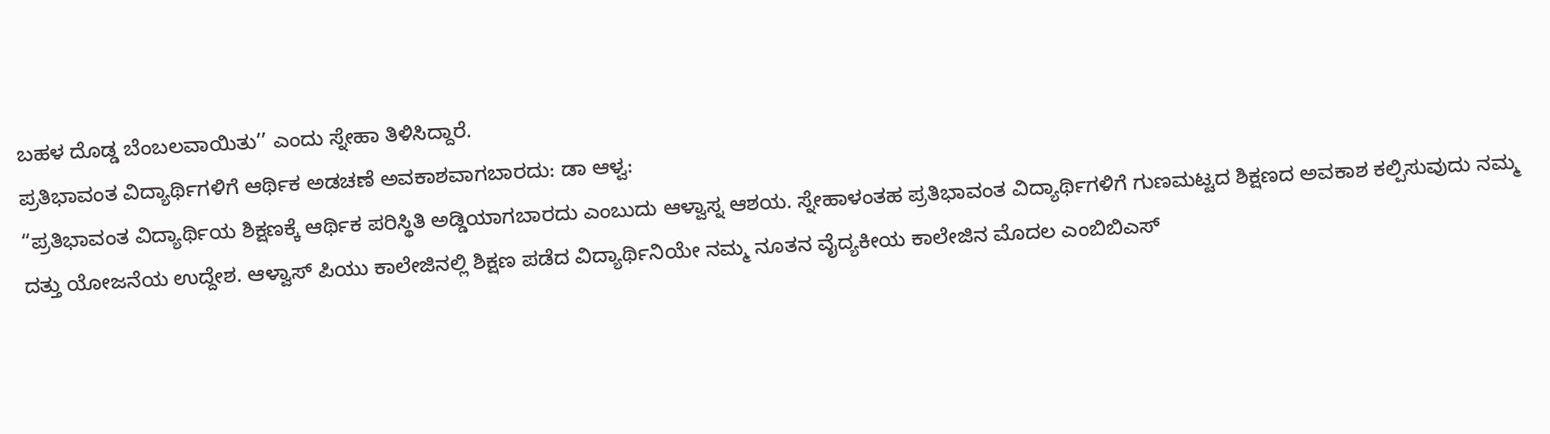ಬಹಳ ದೊಡ್ಡ ಬೆಂಬಲವಾಯಿತು’’ ಎಂದು ಸ್ನೇಹಾ ತಿಳಿಸಿದ್ದಾರೆ.
ಪ್ರತಿಭಾವಂತ ವಿದ್ಯಾರ್ಥಿಗಳಿಗೆ ಆರ್ಥಿಕ ಅಡಚಣೆ ಅವಕಾಶವಾಗಬಾರದು: ಡಾ ಆಳ್ವ:
“ಪ್ರತಿಭಾವಂತ ವಿದ್ಯಾರ್ಥಿಯ ಶಿಕ್ಷಣಕ್ಕೆ ಆರ್ಥಿಕ ಪರಿಸ್ಥಿತಿ ಅಡ್ಡಿಯಾಗಬಾರದು ಎಂಬುದು ಆಳ್ವಾಸ್ನ ಆಶಯ. ಸ್ನೇಹಾಳಂತಹ ಪ್ರತಿಭಾವಂತ ವಿದ್ಯಾರ್ಥಿಗಳಿಗೆ ಗುಣಮಟ್ಟದ ಶಿಕ್ಷಣದ ಅವಕಾಶ ಕಲ್ಪಿಸುವುದು ನಮ್ಮ ದತ್ತು ಯೋಜನೆಯ ಉದ್ದೇಶ. ಆಳ್ವಾಸ್ ಪಿಯು ಕಾಲೇಜಿನಲ್ಲಿ ಶಿಕ್ಷಣ ಪಡೆದ ವಿದ್ಯಾರ್ಥಿನಿಯೇ ನಮ್ಮ ನೂತನ ವೈದ್ಯಕೀಯ ಕಾಲೇಜಿನ ಮೊದಲ ಎಂಬಿಬಿಎಸ್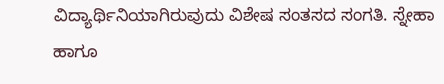ವಿದ್ಯಾರ್ಥಿನಿಯಾಗಿರುವುದು ವಿಶೇಷ ಸಂತಸದ ಸಂಗತಿ. ಸ್ನೇಹಾ ಹಾಗೂ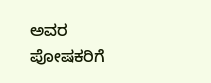ಅವರ ಪೋಷಕರಿಗೆ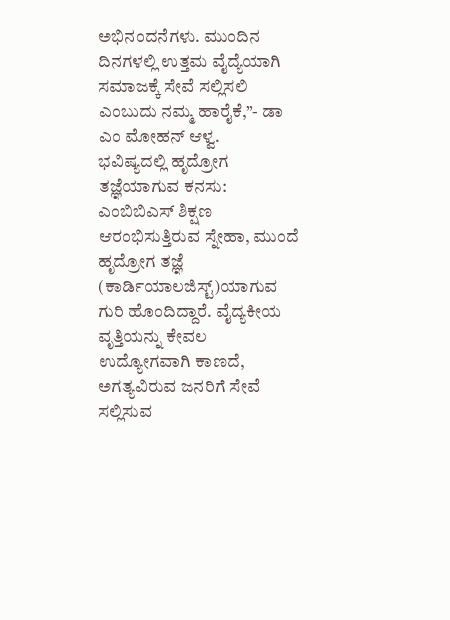ಅಭಿನಂದನೆಗಳು. ಮುಂದಿನ ದಿನಗಳಲ್ಲಿ ಉತ್ತಮ ವೈದ್ಯೆಯಾಗಿ ಸಮಾಜಕ್ಕೆ ಸೇವೆ ಸಲ್ಲಿಸಲಿ ಎಂಬುದು ನಮ್ಮ ಹಾರೈಕೆ,”- ಡಾ ಎಂ ಮೋಹನ್ ಆಳ್ವ.
ಭವಿಷ್ಯದಲ್ಲಿ ಹೃದ್ರೋಗ ತಜ್ಞೆಯಾಗುವ ಕನಸು:
ಎಂಬಿಬಿಎಸ್ ಶಿಕ್ಷಣ ಆರಂಭಿಸುತ್ತಿರುವ ಸ್ನೇಹಾ, ಮುಂದೆ ಹೃದ್ರೋಗ ತಜ್ಞೆ (ಕಾರ್ಡಿಯಾಲಜಿಸ್ಟ್)ಯಾಗುವ ಗುರಿ ಹೊಂದಿದ್ದಾರೆ. ವೈದ್ಯಕೀಯ ವೃತ್ತಿಯನ್ನು ಕೇವಲ ಉದ್ಯೋಗವಾಗಿ ಕಾಣದೆ, ಅಗತ್ಯವಿರುವ ಜನರಿಗೆ ಸೇವೆ ಸಲ್ಲಿಸುವ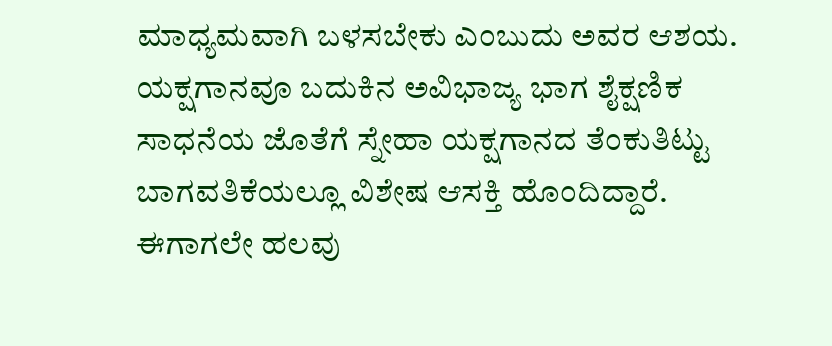ಮಾಧ್ಯಮವಾಗಿ ಬಳಸಬೇಕು ಎಂಬುದು ಅವರ ಆಶಯ. ಯಕ್ಷಗಾನವೂ ಬದುಕಿನ ಅವಿಭಾಜ್ಯ ಭಾಗ ಶೈಕ್ಷಣಿಕ ಸಾಧನೆಯ ಜೊತೆಗೆ ಸ್ನೇಹಾ ಯಕ್ಷಗಾನದ ತೆಂಕುತಿಟ್ಟು ಬಾಗವತಿಕೆಯಲ್ಲೂ ವಿಶೇಷ ಆಸಕ್ತಿ ಹೊಂದಿದ್ದಾರೆ. ಈಗಾಗಲೇ ಹಲವು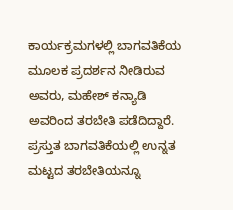ಕಾರ್ಯಕ್ರಮಗಳಲ್ಲಿ ಬಾಗವತಿಕೆಯ ಮೂಲಕ ಪ್ರದರ್ಶನ ನೀಡಿರುವ ಅವರು, ಮಹೇಶ್ ಕನ್ಯಾಡಿ ಅವರಿಂದ ತರಬೇತಿ ಪಡೆದಿದ್ದಾರೆ. ಪ್ರಸ್ತುತ ಬಾಗವತಿಕೆಯಲ್ಲಿ ಉನ್ನತ ಮಟ್ಟದ ತರಬೇತಿಯನ್ನೂ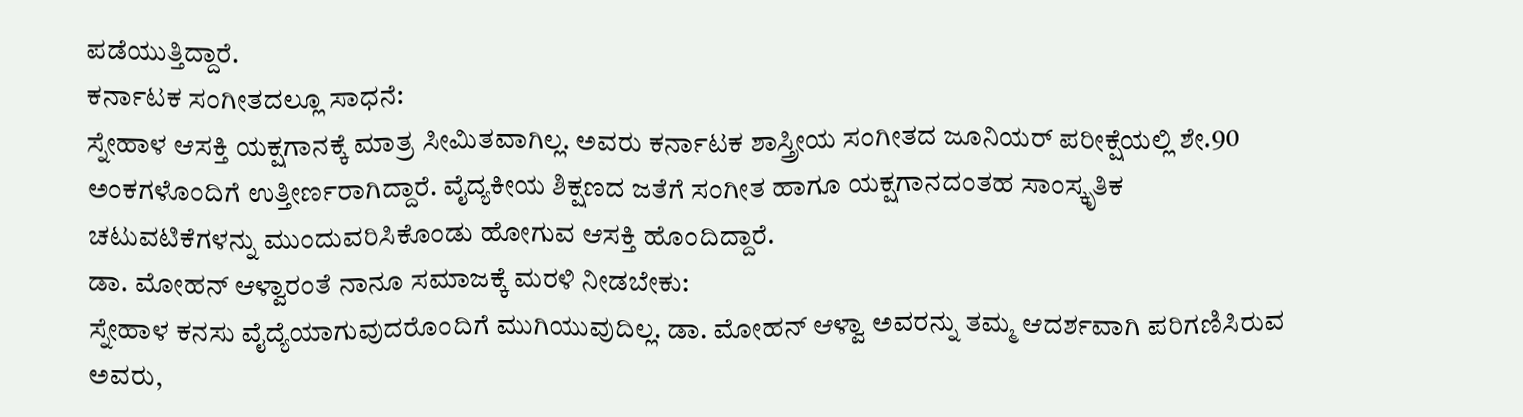ಪಡೆಯುತ್ತಿದ್ದಾರೆ.
ಕರ್ನಾಟಕ ಸಂಗೀತದಲ್ಲೂ ಸಾಧನೆ:
ಸ್ನೇಹಾಳ ಆಸಕ್ತಿ ಯಕ್ಷಗಾನಕ್ಕೆ ಮಾತ್ರ ಸೀಮಿತವಾಗಿಲ್ಲ. ಅವರು ಕರ್ನಾಟಕ ಶಾಸ್ತ್ರೀಯ ಸಂಗೀತದ ಜೂನಿಯರ್ ಪರೀಕ್ಷೆಯಲ್ಲಿ ಶೇ.90 ಅಂಕಗಳೊಂದಿಗೆ ಉತ್ತೀರ್ಣರಾಗಿದ್ದಾರೆ. ವೈದ್ಯಕೀಯ ಶಿಕ್ಷಣದ ಜತೆಗೆ ಸಂಗೀತ ಹಾಗೂ ಯಕ್ಷಗಾನದಂತಹ ಸಾಂಸ್ಕೃತಿಕ ಚಟುವಟಿಕೆಗಳನ್ನು ಮುಂದುವರಿಸಿಕೊಂಡು ಹೋಗುವ ಆಸಕ್ತಿ ಹೊಂದಿದ್ದಾರೆ.
ಡಾ. ಮೋಹನ್ ಆಳ್ವಾರಂತೆ ನಾನೂ ಸಮಾಜಕ್ಕೆ ಮರಳಿ ನೀಡಬೇಕು:
ಸ್ನೇಹಾಳ ಕನಸು ವೈದ್ಯೆಯಾಗುವುದರೊಂದಿಗೆ ಮುಗಿಯುವುದಿಲ್ಲ. ಡಾ. ಮೋಹನ್ ಆಳ್ವಾ ಅವರನ್ನು ತಮ್ಮ ಆದರ್ಶವಾಗಿ ಪರಿಗಣಿಸಿರುವ ಅವರು,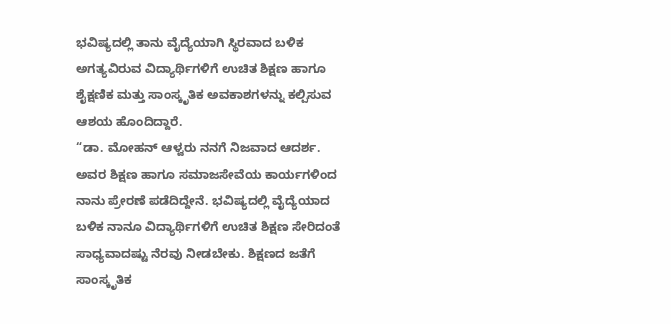ಭವಿಷ್ಯದಲ್ಲಿ ತಾನು ವೈದ್ಯೆಯಾಗಿ ಸ್ಥಿರವಾದ ಬಳಿಕ ಅಗತ್ಯವಿರುವ ವಿದ್ಯಾರ್ಥಿಗಳಿಗೆ ಉಚಿತ ಶಿಕ್ಷಣ ಹಾಗೂ ಶೈಕ್ಷಣಿಕ ಮತ್ತು ಸಾಂಸ್ಕೃತಿಕ ಅವಕಾಶಗಳನ್ನು ಕಲ್ಪಿಸುವ ಆಶಯ ಹೊಂದಿದ್ದಾರೆ.
“ಡಾ. ಮೋಹನ್ ಆಳ್ವರು ನನಗೆ ನಿಜವಾದ ಆದರ್ಶ. ಅವರ ಶಿಕ್ಷಣ ಹಾಗೂ ಸಮಾಜಸೇವೆಯ ಕಾರ್ಯಗಳಿಂದ ನಾನು ಪ್ರೇರಣೆ ಪಡೆದಿದ್ದೇನೆ. ಭವಿಷ್ಯದಲ್ಲಿ ವೈದ್ಯೆಯಾದ ಬಳಿಕ ನಾನೂ ವಿದ್ಯಾರ್ಥಿಗಳಿಗೆ ಉಚಿತ ಶಿಕ್ಷಣ ಸೇರಿದಂತೆ ಸಾಧ್ಯವಾದಷ್ಟು ನೆರವು ನೀಡಬೇಕು. ಶಿಕ್ಷಣದ ಜತೆಗೆ ಸಾಂಸ್ಕೃತಿಕ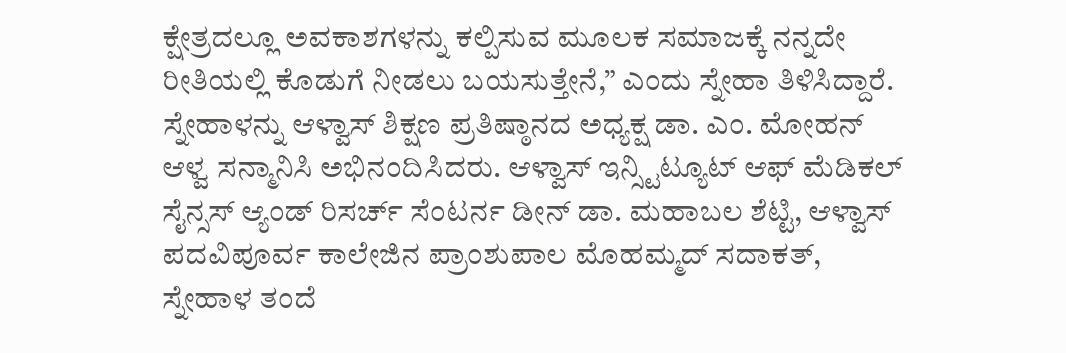ಕ್ಷೇತ್ರದಲ್ಲೂ ಅವಕಾಶಗಳನ್ನು ಕಲ್ಪಿಸುವ ಮೂಲಕ ಸಮಾಜಕ್ಕೆ ನನ್ನದೇ ರೀತಿಯಲ್ಲಿ ಕೊಡುಗೆ ನೀಡಲು ಬಯಸುತ್ತೇನೆ,” ಎಂದು ಸ್ನೇಹಾ ತಿಳಿಸಿದ್ದಾರೆ.
ಸ್ನೇಹಾಳನ್ನು ಆಳ್ವಾಸ್ ಶಿಕ್ಷಣ ಪ್ರತಿಷ್ಠಾನದ ಅಧ್ಯಕ್ಷ ಡಾ. ಎಂ. ಮೋಹನ್ ಆಳ್ವ ಸನ್ಮಾನಿಸಿ ಅಭಿನಂದಿಸಿದರು. ಆಳ್ವಾಸ್ ಇನ್ಸ್ಟಿಟ್ಯೂಟ್ ಆಫ್ ಮೆಡಿಕಲ್ ಸೈನ್ಸಸ್ ಆ್ಯಂಡ್ ರಿಸರ್ಚ್ ಸೆಂಟರ್ನ ಡೀನ್ ಡಾ. ಮಹಾಬಲ ಶೆಟ್ಟಿ, ಆಳ್ವಾಸ್ ಪದವಿಪೂರ್ವ ಕಾಲೇಜಿನ ಪ್ರಾಂಶುಪಾಲ ಮೊಹಮ್ಮದ್ ಸದಾಕತ್, ಸ್ನೇಹಾಳ ತಂದೆ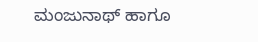ಮಂಜುನಾಥ್ ಹಾಗೂ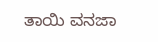ತಾಯಿ ವನಜಾ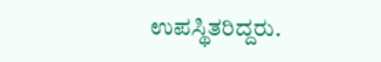ಉಪಸ್ಥಿತರಿದ್ದರು.